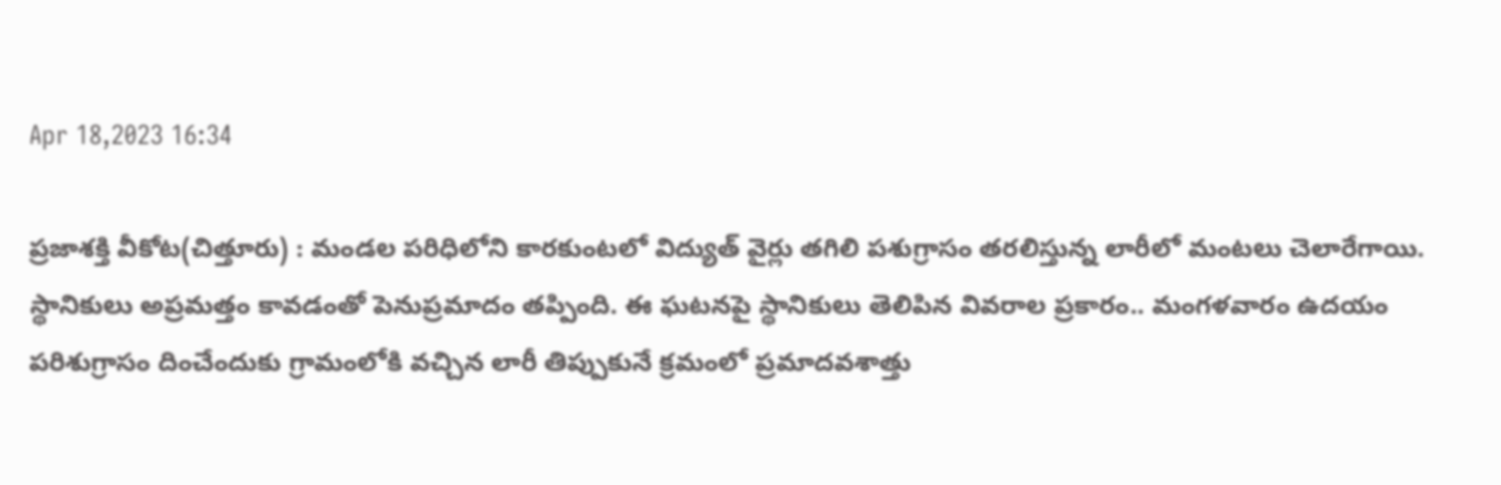Apr 18,2023 16:34

ప్రజాశక్తి వీకోట(చిత్తూరు) : మండల పరిధిలోని కారకుంటలో విద్యుత్‌ వైర్లు తగిలి పశుగ్రాసం తరలిస్తున్న లారీలో మంటలు చెలారేగాయి. స్థానికులు అప్రమత్తం కావడంతో పెనుప్రమాదం తప్పింది. ఈ ఘటనపై స్థానికులు తెలిపిన వివరాల ప్రకారం.. మంగళవారం ఉదయం పరిశుగ్రాసం దించేందుకు గ్రామంలోకి వచ్చిన లారీ తిప్పుకునే క్రమంలో ప్రమాదవశాత్తు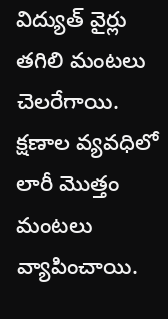విద్యుత్‌ వైర్లు తగిలి మంటలు చెలరేగాయి. క్షణాల వ్యవధిలో లారీ మొత్తం మంటలు వ్యాపించాయి.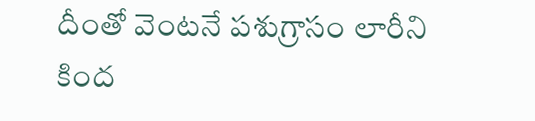దీంతో వెంటనే పశుగ్రాసం లారీని కింద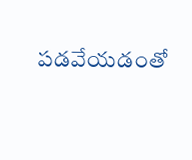పడవేయడంతో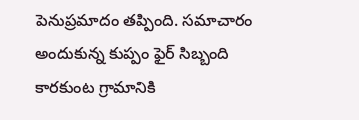పెనుప్రమాదం తప్పింది. సమాచారం అందుకున్న కుప్పం ఫైర్‌ సిబ్బంది కారకుంట గ్రామానికి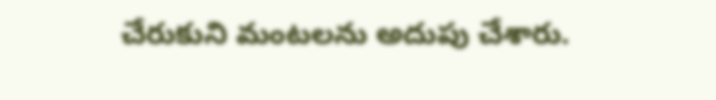చేరుకుని మంటలను అదుపు చేశారు.